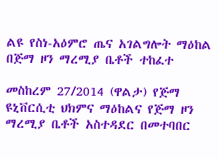ልዩ የስነ-አዕምሮ ጤና አገልግሎት ማዕከል በጅማ ዞን ማረሚያ ቤቶች ተከፈተ

መስከረም 27/2014 (ዋልታ) የጅማ ዩኒቨርሲቲ ህክምና ማዕከልና የጅማ ዞን ማረሚያ ቤቶች አስተዳደር በመተባበር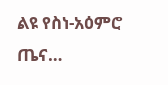ልዩ የስነ-አዕምሮ ጤና…